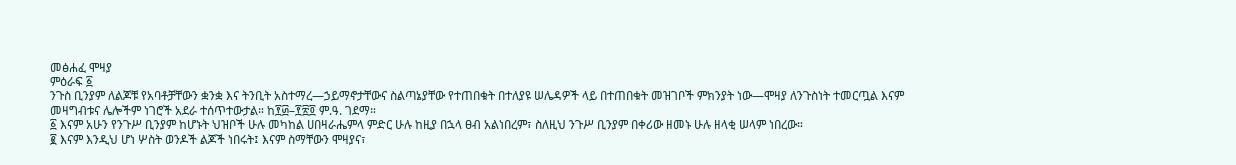መፅሐፈ ሞዛያ
ምዕራፍ ፩
ንጉስ ቢንያም ለልጆቹ የአባቶቻቸውን ቋንቋ እና ትንቢት አስተማረ—ኃይማኖታቸውና ስልጣኔያቸው የተጠበቁት በተለያዩ ሠሌዳዎች ላይ በተጠበቁት መዝገቦች ምክንያት ነው—ሞዛያ ለንጉስነት ተመርጧል እናም መዛግብቱና ሌሎችም ነገሮች አደራ ተሰጥተውታል። ከ፻፴–፻፳፬ ም.ዓ. ገደማ።
፩ እናም አሁን የንጉሥ ቢንያም ከሆኑት ህዝቦች ሁሉ መካከል ሀበዛራሔምላ ምድር ሁሉ ከዚያ በኋላ ፀብ አልነበረም፣ ስለዚህ ንጉሥ ቢንያም በቀሪው ዘመኑ ሁሉ ዘላቂ ሠላም ነበረው።
፪ እናም እንዲህ ሆነ ሦስት ወንዶች ልጆች ነበሩት፤ እናም ስማቸውን ሞዛያና፣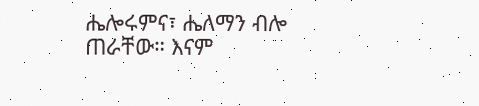ሔሎሩምና፣ ሔለማን ብሎ ጠራቸው። እናም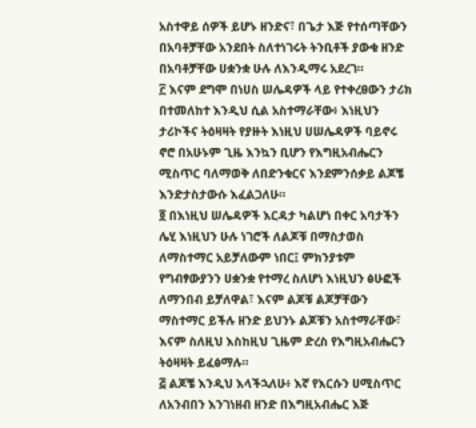አስተዋይ ሰዎች ይሆኑ ዘንድና፣ በጌታ እጅ የተሰጣቸውን በአባቶቻቸው አንደበት ስለተነገሩት ትንቢቶች ያውቁ ዘንድ በአባቶቻቸው ሀቋንቋ ሁሉ ለእንዲማሩ አደረገ።
፫ እናም ደግሞ በነሀስ ሠሌዳዎች ላይ የተቀረፀውን ታሪክ በተመለከተ እንዲህ ሲል አስተማራቸው፥ እነዚህን ታሪኮችና ትዕዛዛት የያዙት እነዚህ ሀሠሌዳዎች ባይኖሩ ኖሮ በአሁኑም ጊዜ እንኳን ቢሆን የእግዚአብሔርን ሚስጥር ባለማወቅ ለበድንቁርና እንደምንሰቃይ ልጆቼ እንድታስታውሱ እፈልጋለሁ።
፬ በእነዚህ ሠሌዳዎች እርዳታ ካልሆነ በቀር አባታችን ሌሂ እነዚህን ሁሉ ነገሮች ለልጆቹ በማስታወስ ለማስተማር አይቻለውም ነበር፤ ምክንያቱም የግብፃውያንን ሀቋንቋ የተማረ ስለሆነ እነዚህን ፅሁፎች ለማንበብ ይቻለዋል፣ እናም ልጆቹ ልጆቻቸውን ማስተማር ይችሉ ዘንድ ይህንኑ ልጆቹን አስተማራቸው፣ እናም ስለዚህ እስከዚህ ጊዜም ድረስ የእግዚአብሔርን ትዕዛዛት ይፈፅማሉ።
፭ ልጆቼ እንዲህ እላችኋለሁ፥ እኛ የእርሱን ሀሚስጥር ለአንብበን እንገነዘብ ዘንድ በእግዚአብሔር እጅ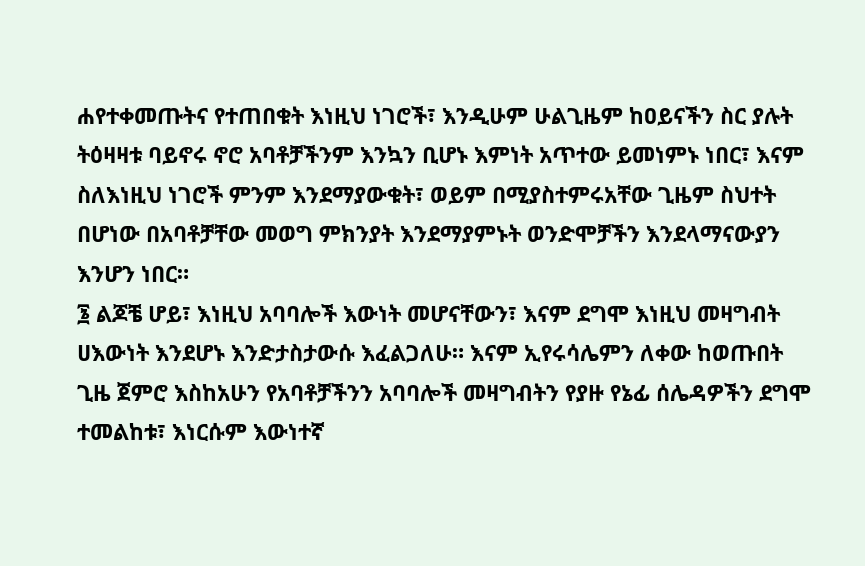ሐየተቀመጡትና የተጠበቁት እነዚህ ነገሮች፣ እንዲሁም ሁልጊዜም ከዐይናችን ስር ያሉት ትዕዛዛቱ ባይኖሩ ኖሮ አባቶቻችንም እንኳን ቢሆኑ እምነት አጥተው ይመነምኑ ነበር፣ እናም ስለእነዚህ ነገሮች ምንም እንደማያውቁት፣ ወይም በሚያስተምሩአቸው ጊዜም ስህተት በሆነው በአባቶቻቸው መወግ ምክንያት እንደማያምኑት ወንድሞቻችን እንደላማናውያን እንሆን ነበር።
፮ ልጆቼ ሆይ፣ እነዚህ አባባሎች እውነት መሆናቸውን፣ እናም ደግሞ እነዚህ መዛግብት ሀእውነት እንደሆኑ እንድታስታውሱ እፈልጋለሁ። እናም ኢየሩሳሌምን ለቀው ከወጡበት ጊዜ ጀምሮ እስከአሁን የአባቶቻችንን አባባሎች መዛግብትን የያዙ የኔፊ ሰሌዳዎችን ደግሞ ተመልከቱ፣ እነርሱም እውነተኛ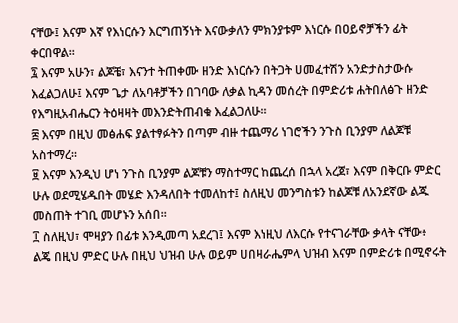ናቸው፤ እናም እኛ የእነርሱን እርግጠኝነት እናውቃለን ምክንያቱም እነርሱ በዐይኖቻችን ፊት ቀርበዋል።
፯ እናም አሁን፣ ልጆቼ፣ እናንተ ትጠቀሙ ዘንድ እነርሱን በትጋት ሀመፈተሽን አንድታስታውሱ እፈልጋለሁ፤ እናም ጌታ ለአባቶቻችን በገባው ለቃል ኪዳን መሰረት በምድሪቱ ሐትበለፅጉ ዘንድ የእግዚአብሔርን ትዕዛዛት መእንድትጠብቁ እፈልጋለሁ።
፰ እናም በዚህ መፅሐፍ ያልተፃፉትን በጣም ብዙ ተጨማሪ ነገሮችን ንጉስ ቢንያም ለልጆቹ አስተማረ።
፱ እናም እንዲህ ሆነ ንጉስ ቢንያም ልጆቹን ማስተማር ከጨረሰ በኋላ አረጀ፣ እናም በቅርቡ ምድር ሁሉ ወደሚሄዱበት መሄድ እንዳለበት ተመለከተ፤ ስለዚህ መንግስቱን ከልጆቹ ለአንደኛው ልጁ መስጠት ተገቢ መሆኑን አሰበ።
፲ ስለዚህ፣ ሞዛያን በፊቱ እንዲመጣ አደረገ፤ እናም እነዚህ ለእርሱ የተናገራቸው ቃላት ናቸው፥ ልጄ በዚህ ምድር ሁሉ በዚህ ህዝብ ሁሉ ወይም ሀበዛራሔምላ ህዝብ እናም በምድሪቱ በሚኖሩት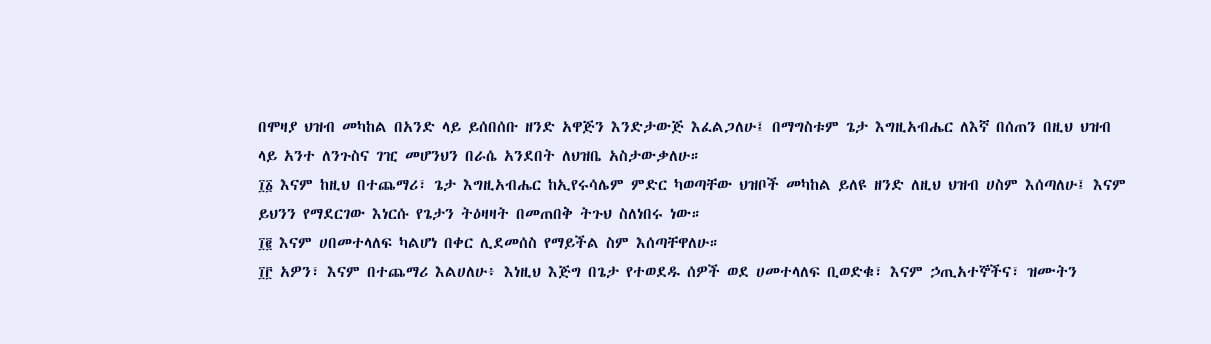በሞዛያ ህዝብ መካከል በአንድ ላይ ይሰበሰቡ ዘንድ አዋጅን እንድታውጅ እፈልጋለሁ፤ በማግስቱም ጌታ እግዚአብሔር ለእኛ በሰጠን በዚህ ህዝብ ላይ አንተ ለንጉስና ገዢ መሆንህን በራሴ አንደበት ለህዝቤ አስታውቃለሁ።
፲፩ እናም ከዚህ በተጨማሪ፣ ጌታ እግዚአብሔር ከኢየሩሳሌም ምድር ካወጣቸው ህዝቦች መካከል ይለዩ ዘንድ ለዚህ ህዝብ ሀስም እሰጣለሁ፤ እናም ይህንን የማደርገው እነርሱ የጌታን ትዕዛዛት በመጠበቅ ትጉህ ስለነበሩ ነው።
፲፪ እናም ሀበመተላለፍ ካልሆነ በቀር ሊደመሰስ የማይችል ስም እሰጣቸዋለሁ።
፲፫ አዎን፣ እናም በተጨማሪ እልሀለሁ፥ እነዚህ እጅግ በጌታ የተወደዱ ሰዎች ወደ ሀመተላለፍ ቢወድቁ፣ እናም ኃጢአተኞችና፣ ዝሙትን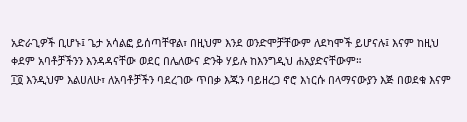አድራጊዎች ቢሆኑ፤ ጌታ አሳልፎ ይሰጣቸዋል፣ በዚህም እንደ ወንድሞቻቸውም ለደካሞች ይሆናሉ፤ እናም ከዚህ ቀደም አባቶቻችንን እንዳዳናቸው ወደር በሌለውና ድንቅ ሃይሉ ከእንግዲህ ሐአያድናቸውም።
፲፬ እንዲህም እልሀለሁ፣ ለአባቶቻችን ባደረገው ጥበቃ እጁን ባይዘረጋ ኖሮ እነርሱ በላማናውያን እጅ በወደቁ እናም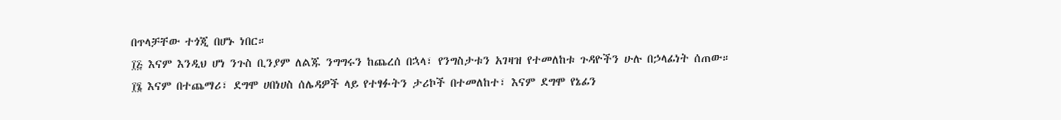በጥላቻቸው ተጎጂ በሆኑ ነበር።
፲፭ እናም እንዲህ ሆነ ንጉስ ቢንያም ለልጁ ንግግሩን ከጨረሰ በኋላ፣ የንግስታቱን አገዛዝ የተመለከቱ ጉዳዮችን ሁሉ በኃላፊነት ሰጠው።
፲፮ እናም በተጨማሪ፣ ደግሞ ሀበነሀስ ሰሌዳዎች ላይ የተፃፉትን ታሪኮች በተመለከተ፣ እናም ደግሞ የኔፊን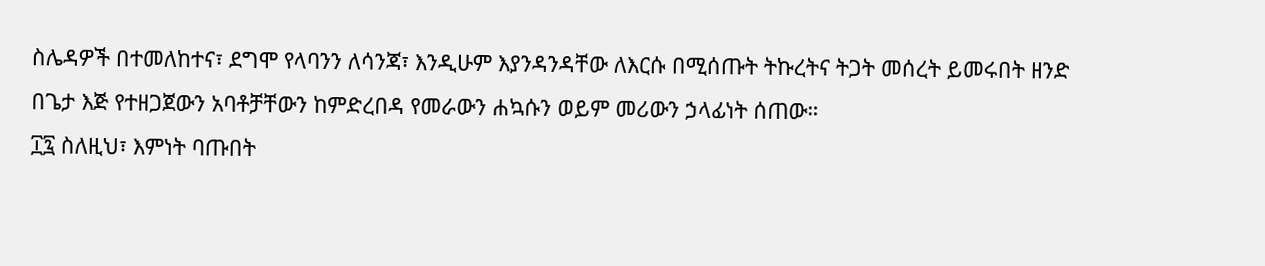ስሌዳዎች በተመለከተና፣ ደግሞ የላባንን ለሳንጃ፣ እንዲሁም እያንዳንዳቸው ለእርሱ በሚሰጡት ትኩረትና ትጋት መሰረት ይመሩበት ዘንድ በጌታ እጅ የተዘጋጀውን አባቶቻቸውን ከምድረበዳ የመራውን ሐኳሱን ወይም መሪውን ኃላፊነት ሰጠው።
፲፯ ስለዚህ፣ እምነት ባጡበት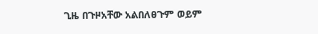ጊዜ በጉዞአቸው አልበለፀጉም ወይም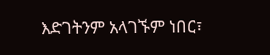እድገትንም አላገኙም ነበር፣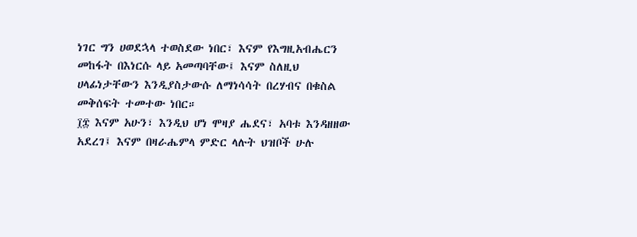ነገር ግን ሀወደኋላ ተወስደው ነበር፣ እናም የእግዚአብሔርን መከፋት በእነርሱ ላይ አመጣባቸው፤ እናም ስለዚህ ሀላፊነታቸውን እንዲያስታውሱ ለማነሳሳት በረሃብና በቁስል መቅሰፍት ተመተው ነበር።
፲፰ እናም አሁን፣ እንዲህ ሆነ ሞዛያ ሔደና፣ አባቱ እንዳዘዘው አደረገ፤ እናም በዛራሔምላ ምድር ላሉት ህዝቦች ሁሉ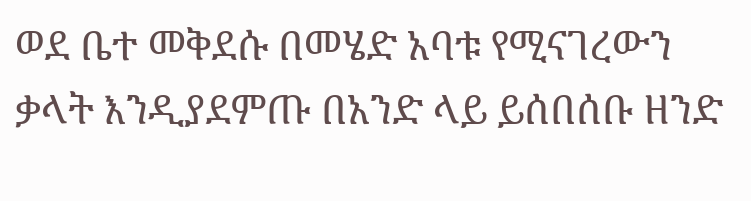ወደ ቤተ መቅደሱ በመሄድ አባቱ የሚናገረውን ቃላት እንዲያደምጡ በአንድ ላይ ይሰበሰቡ ዘንድ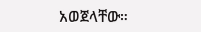አወጀላቸው።